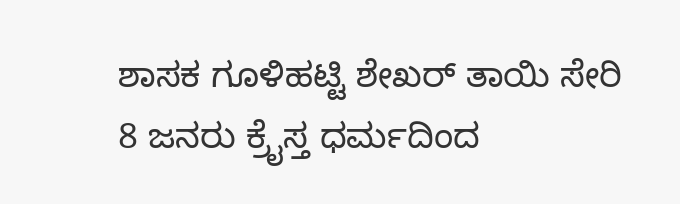ಶಾಸಕ ಗೂಳಿಹಟ್ಟಿ ಶೇಖರ್ ತಾಯಿ ಸೇರಿ 8 ಜನರು ಕ್ರೈಸ್ತ ಧರ್ಮದಿಂದ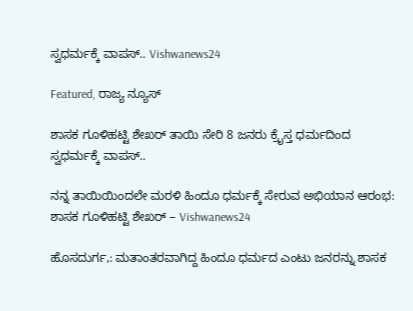ಸ್ವಧರ್ಮಕ್ಕೆ ವಾಪಸ್.. Vishwanews24

Featured, ರಾಜ್ಯ ನ್ಯೂಸ್

ಶಾಸಕ ಗೂಳಿಹಟ್ಟಿ ಶೇಖರ್ ತಾಯಿ ಸೇರಿ 8 ಜನರು ಕ್ರೈಸ್ತ ಧರ್ಮದಿಂದ ಸ್ವಧರ್ಮಕ್ಕೆ ವಾಪಸ್..

ನನ್ನ ತಾಯಿಯಿಂದಲೇ ಮರಳಿ ಹಿಂದೂ ಧರ್ಮಕ್ಕೆ ಸೇರುವ ಅಭಿಯಾನ ಆರಂಭ: ಶಾಸಕ ಗೂಳಿಹಟ್ಟಿ ಶೇಖರ್ – Vishwanews24

ಹೊಸದುರ್ಗ,: ಮತಾಂತರವಾಗಿದ್ದ ಹಿಂದೂ ಧರ್ಮದ ಎಂಟು ಜನರನ್ನು ಶಾಸಕ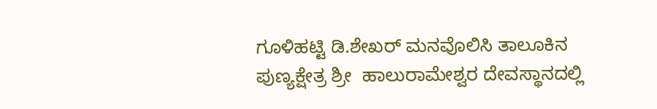ಗೂಳಿಹಟ್ಟಿ ಡಿ.ಶೇಖರ್‌ ಮನವೊಲಿಸಿ ತಾಲೂಕಿನ ಪುಣ್ಯಕ್ಷೇತ್ರ ಶ್ರೀ  ಹಾಲುರಾಮೇಶ್ವರ ದೇವಸ್ಥಾನದಲ್ಲಿ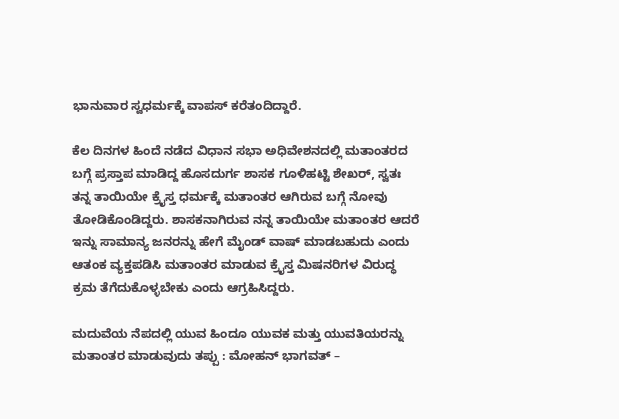ಭಾನುವಾರ ಸ್ವಧರ್ಮಕ್ಕೆ ವಾಪಸ್‌ ಕರೆತಂದಿದ್ದಾರೆ.

ಕೆಲ ದಿನಗಳ ಹಿಂದೆ ನಡೆದ ವಿಧಾನ ಸಭಾ ಅಧಿವೇಶನದಲ್ಲಿ ಮತಾಂತರದ ಬಗ್ಗೆ ಪ್ರಸ್ತಾಪ ಮಾಡಿದ್ದ ಹೊಸದುರ್ಗ ಶಾಸಕ ಗೂಳಿಹಟ್ಟಿ ಶೇಖರ್, ಸ್ವತಃ ತನ್ನ ತಾಯಿಯೇ ಕ್ರೈಸ್ತ ಧರ್ಮಕ್ಕೆ ಮತಾಂತರ ಆಗಿರುವ ಬಗ್ಗೆ ನೋವು ತೋಡಿಕೊಂಡಿದ್ದರು. ಶಾಸಕನಾಗಿರುವ ನನ್ನ ತಾಯಿಯೇ ಮತಾಂತರ ಆದರೆ ಇನ್ನು ಸಾಮಾನ್ಯ ಜನರನ್ನು ಹೇಗೆ ಮೈಂಡ್ ವಾಷ್ ಮಾಡಬಹುದು ಎಂದು ಆತಂಕ ವ್ಯಕ್ತಪಡಿಸಿ ಮತಾಂತರ ಮಾಡುವ ಕ್ರೈಸ್ತ ಮಿಷನರಿಗಳ ವಿರುದ್ಧ ಕ್ರಮ ತೆಗೆದುಕೊಳ್ಳಬೇಕು ಎಂದು ಆಗ್ರಹಿಸಿದ್ದರು.

ಮದುವೆಯ ನೆಪದಲ್ಲಿ ಯುವ ಹಿಂದೂ ಯುವಕ ಮತ್ತು ಯುವತಿಯರನ್ನು ಮತಾಂತರ ಮಾಡುವುದು ತಪ್ಪು : ಮೋಹನ್ ಭಾಗವತ್ –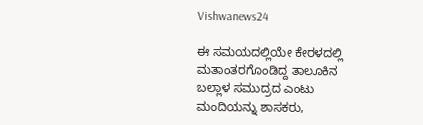Vishwanews24

ಈ ಸಮಯದಲ್ಲಿಯೇ ಕೇರಳದಲ್ಲಿ ಮತಾಂತರಗೊಂಡಿದ್ದ ತಾಲೂಕಿನ ಬಲ್ಲಾಳ ಸಮುದ್ರದ ಎಂಟು ಮಂದಿಯನ್ನು ಶಾಸಕರು,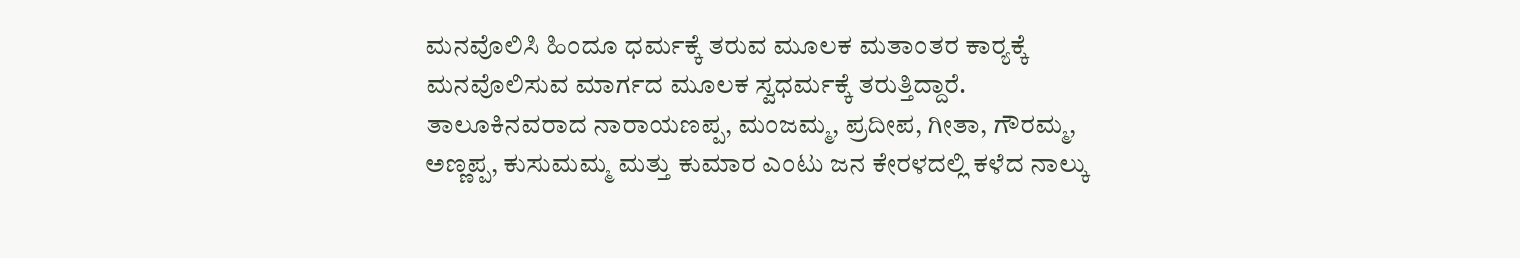ಮನವೊಲಿಸಿ ಹಿಂದೂ ಧರ್ಮಕ್ಕೆ ತರುವ ಮೂಲಕ ಮತಾಂತರ ಕಾರ‍್ಯಕ್ಕೆ ಮನವೊಲಿಸುವ ಮಾರ್ಗದ ಮೂಲಕ ಸ್ವಧರ್ಮಕ್ಕೆ ತರುತ್ತಿದ್ದಾರೆ. ತಾಲೂಕಿನವರಾದ ನಾರಾಯಣಪ್ಪ, ಮಂಜಮ್ಮ, ಪ್ರದೀಪ, ಗೀತಾ, ಗೌರಮ್ಮ, ಅಣ್ಣಪ್ಪ, ಕುಸುಮಮ್ಮ ಮತ್ತು ಕುಮಾರ ಎಂಟು ಜನ ಕೇರಳದಲ್ಲಿ ಕಳೆದ ನಾಲ್ಕು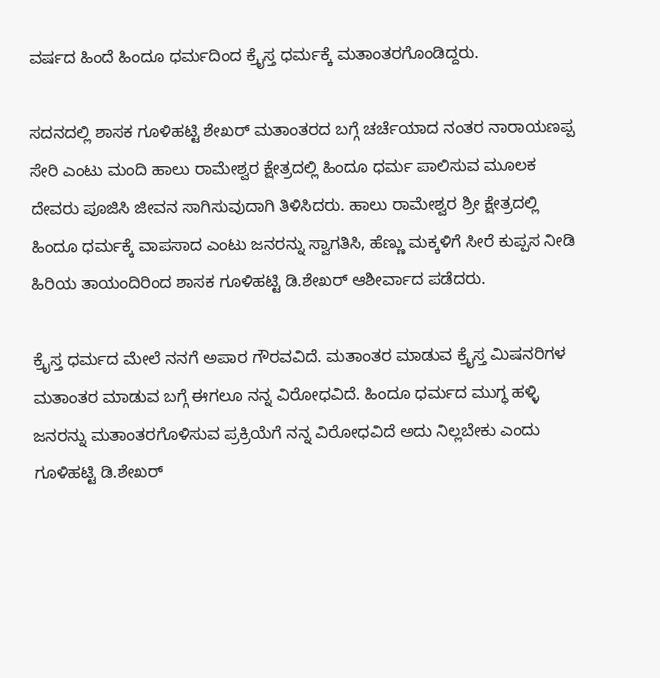ವರ್ಷದ ಹಿಂದೆ ಹಿಂದೂ ಧರ್ಮದಿಂದ ಕ್ರೈಸ್ತ ಧರ್ಮಕ್ಕೆ ಮತಾಂತರಗೊಂಡಿದ್ದರು.

ಸದನದಲ್ಲಿ ಶಾಸಕ ಗೂಳಿಹಟ್ಟಿ ಶೇಖರ್‌ ಮತಾಂತರದ ಬಗ್ಗೆ ಚರ್ಚೆಯಾದ ನಂತರ ನಾರಾಯಣಪ್ಪ ಸೇರಿ ಎಂಟು ಮಂದಿ ಹಾಲು ರಾಮೇಶ್ವರ ಕ್ಷೇತ್ರದಲ್ಲಿ ಹಿಂದೂ ಧರ್ಮ ಪಾಲಿಸುವ ಮೂಲಕ ದೇವರು ಪೂಜಿಸಿ ಜೀವನ ಸಾಗಿಸುವುದಾಗಿ ತಿಳಿಸಿದರು. ಹಾಲು ರಾಮೇಶ್ವರ ಶ್ರೀ ಕ್ಷೇತ್ರದಲ್ಲಿ ಹಿಂದೂ ಧರ್ಮಕ್ಕೆ ವಾಪಸಾದ ಎಂಟು ಜನರನ್ನು ಸ್ವಾಗತಿಸಿ, ಹೆಣ್ಣು ಮಕ್ಕಳಿಗೆ ಸೀರೆ ಕುಪ್ಪಸ ನೀಡಿ ಹಿರಿಯ ತಾಯಂದಿರಿಂದ ಶಾಸಕ ಗೂಳಿಹಟ್ಟಿ ಡಿ.ಶೇಖರ್‌ ಆಶೀರ್ವಾದ ಪಡೆದರು.

ಕ್ರೈಸ್ತ ಧರ್ಮದ ಮೇಲೆ ನನಗೆ ಅಪಾರ ಗೌರವವಿದೆ. ಮತಾಂತರ ಮಾಡುವ ಕ್ರೈಸ್ತ ಮಿಷನರಿಗಳ ಮತಾಂತರ ಮಾಡುವ ಬಗ್ಗೆ ಈಗಲೂ ನನ್ನ ವಿರೋಧವಿದೆ. ಹಿಂದೂ ಧರ್ಮದ ಮುಗ್ಧ ಹಳ್ಳಿ ಜನರನ್ನು ಮತಾಂತರಗೊಳಿಸುವ ಪ್ರಕ್ರಿಯೆಗೆ ನನ್ನ ವಿರೋಧವಿದೆ ಅದು ನಿಲ್ಲಬೇಕು ಎಂದು ಗೂಳಿಹಟ್ಟಿ ಡಿ.ಶೇಖರ್‌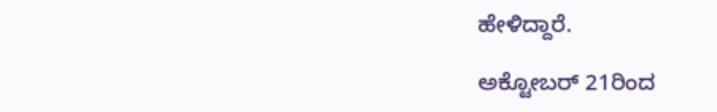ಹೇಳಿದ್ದಾರೆ.

ಅಕ್ಟೋಬರ್ 21ರಿಂದ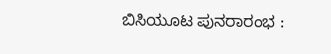ಬಿಸಿಯೂಟ ಪುನರಾರಂಭ :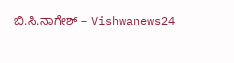ಬಿ.ಸಿ.ನಾಗೇಶ್ – Vishwanews24